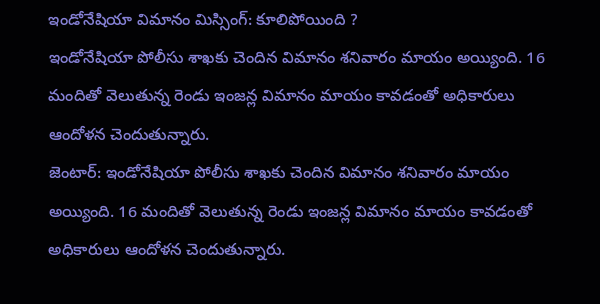ఇండోనేషియా విమానం మిస్సింగ్: కూలిపోయింది ?
ఇండోనేషియా పోలీసు శాఖకు చెందిన విమానం శనివారం మాయం అయ్యింది. 16 మందితో వెలుతున్న రెండు ఇంజన్ల విమానం మాయం కావడంతో అధికారులు ఆందోళన చెందుతున్నారు.
జెంటార్: ఇండోనేషియా పోలీసు శాఖకు చెందిన విమానం శనివారం మాయం అయ్యింది. 16 మందితో వెలుతున్న రెండు ఇంజన్ల విమానం మాయం కావడంతో అధికారులు ఆందోళన చెందుతున్నారు.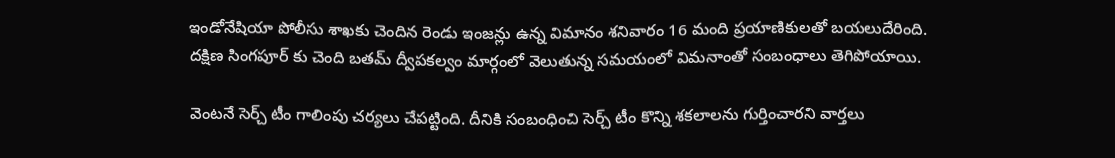ఇండోనేషియా పోలీసు శాఖకు చెందిన రెండు ఇంజన్లు ఉన్న విమానం శనివారం 16 మంది ప్రయాణికులతో బయలుదేరింది. దక్షిణ సింగపూర్ కు చెంది బతమ్ ద్వీపకల్వం మార్గంలో వెలుతున్న సమయంలో విమనాంతో సంబంధాలు తెగిపోయాయి.

వెంటనే సెర్చ్ టీం గాలింపు చర్యలు చేపట్టింది. దీనికి సంబంధించి సెర్చ్ టీం కొన్ని శకలాలను గుర్తించారని వార్తలు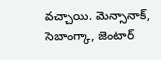వచ్చాయి. మెన్సానాక్, సెబాంగ్కా, జెంటార్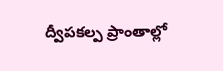ద్వీపకల్ప ప్రాంతాల్లో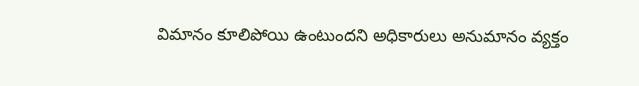విమానం కూలిపోయి ఉంటుందని అధికారులు అనుమానం వ్యక్తం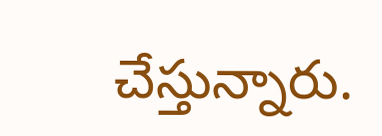చేస్తున్నారు.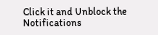Click it and Unblock the Notifications